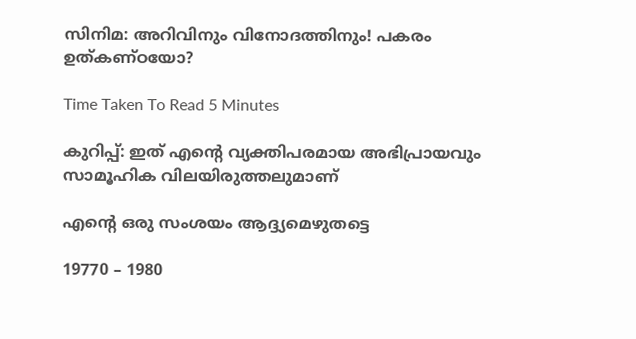സിനിമ: അറിവിനും വിനോദത്തിനും! പകരം ഉത്കണ്ഠയോ?

Time Taken To Read 5 Minutes

കുറിപ്പ്: ഇത് എന്റെ വ്യക്തിപരമായ അഭിപ്രായവും സാമൂഹിക വിലയിരുത്തലുമാണ്

എന്റെ ഒരു സംശയം ആദ്ദ്യമെഴുതട്ടെ

19770 – 1980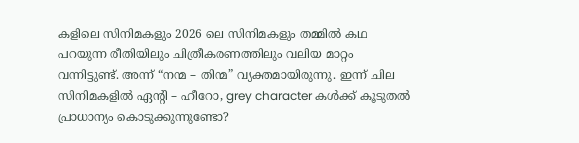കളിലെ സിനിമകളും 2026 ലെ സിനിമകളും തമ്മിൽ കഥ പറയുന്ന രീതിയിലും ചിത്രീകരണത്തിലും വലിയ മാറ്റം വന്നിട്ടുണ്ട്. അന്ന് “നന്മ – തിന്മ” വ്യക്തമായിരുന്നു. ഇന്ന് ചില സിനിമകളിൽ ഏന്റി – ഹീറോ, grey character കൾക്ക് കൂടുതൽ പ്രാധാന്യം കൊടുക്കുന്നുണ്ടോ?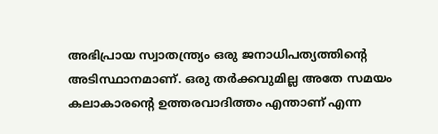അഭിപ്രായ സ്വാതന്ത്ര്യം ഒരു ജനാധിപത്യത്തിന്റെ അടിസ്ഥാനമാണ്. ഒരു തർക്കവുമില്ല അതേ സമയം കലാകാരന്റെ ഉത്തരവാദിത്തം എന്താണ് എന്ന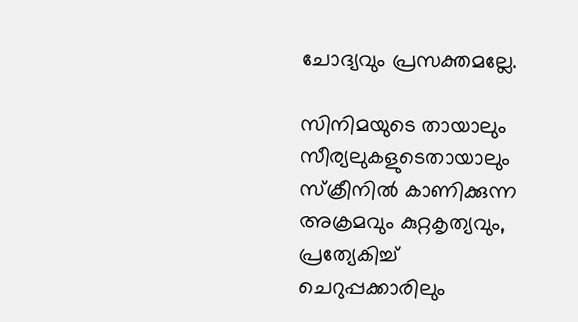ചോദ്യവും പ്രസക്തമല്ലേ.

സിനിമയുടെ തായാലും സീര്യലുകളുടെതായാലും സ്ക്രീനിൽ കാണിക്കുന്ന അക്രമവും കുറ്റകൃത്യവും, പ്രത്യേകിച്ച് ചെറുപ്പക്കാരിലും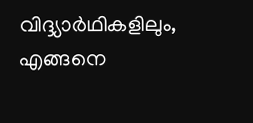വിദ്ദ്യാർഥികളിലും, എങ്ങനെ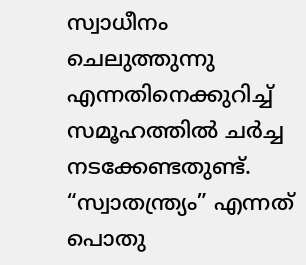സ്വാധീനം ചെലുത്തുന്നു എന്നതിനെക്കുറിച്ച് സമൂഹത്തിൽ ചർച്ച നടക്കേണ്ടതുണ്ട്. “സ്വാതന്ത്ര്യം” എന്നത് പൊതു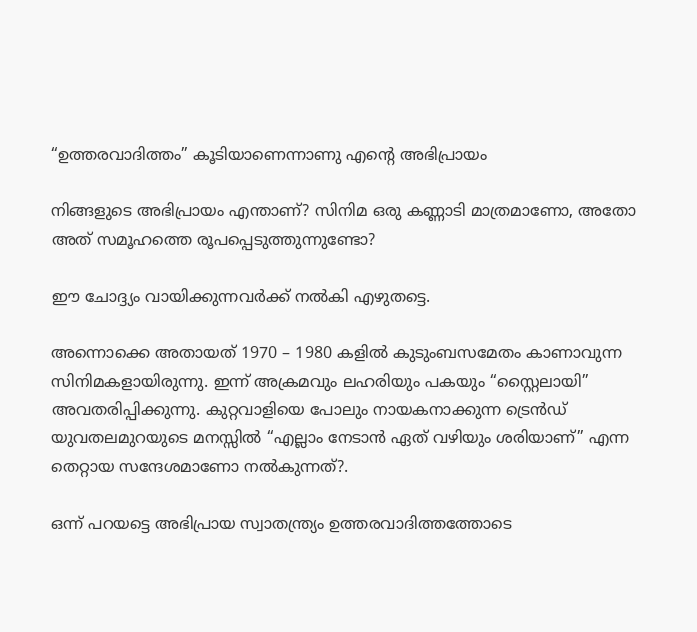“ഉത്തരവാദിത്തം” കൂടിയാണെന്നാണു എന്റെ അഭിപ്രായം

നിങ്ങളുടെ അഭിപ്രായം എന്താണ്? സിനിമ ഒരു കണ്ണാടി മാത്രമാണോ, അതോ അത് സമൂഹത്തെ രൂപപ്പെടുത്തുന്നുണ്ടോ?

ഈ ചോദ്ദ്യം വായിക്കുന്നവർക്ക് നൽകി എഴുതട്ടെ.

അന്നൊക്കെ അതായത് 1970 – 1980 കളിൽ കുടുംബസമേതം കാണാവുന്ന സിനിമകളായിരുന്നു. ഇന്ന് അക്രമവും ലഹരിയും പകയും “സ്റ്റൈലായി”  അവതരിപ്പിക്കുന്നു. കുറ്റവാളിയെ പോലും നായകനാക്കുന്ന ട്രെൻഡ് യുവതലമുറയുടെ മനസ്സിൽ “എല്ലാം നേടാൻ ഏത് വഴിയും ശരിയാണ്” എന്ന തെറ്റായ സന്ദേശമാണോ നൽകുന്നത്?.

ഒന്ന് പറയട്ടെ അഭിപ്രായ സ്വാതന്ത്ര്യം ഉത്തരവാദിത്തത്തോടെ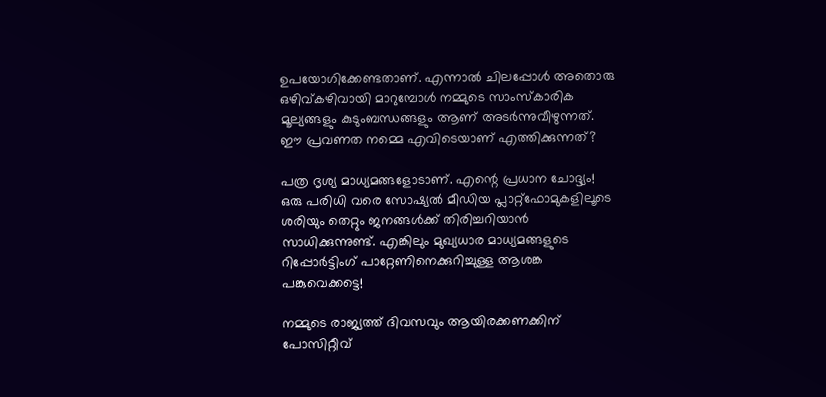ഉപയോഗിക്കേണ്ടതാണ്. എന്നാൽ ചിലപ്പോൾ അതൊരു ഒഴിവ്‌കഴിവായി മാറുമ്പോൾ നമ്മുടെ സാംസ്കാരിക മൂല്യങ്ങളും കുടുംബന്ധങ്ങളും ആണ് അടർന്നുവീഴുന്നത്. ഈ പ്രവണത നമ്മെ എവിടെയാണ് എത്തിക്കുന്നത്?

പത്ര ദൃശ്യ മാധ്യമങ്ങളോടാണ്. എന്റെ പ്രധാന ചോദ്ദ്യം! ഒരു പരിധി വരെ സോഷ്യൽ മീഡിയ പ്ലാറ്റ്ഫോമുകളിലൂടെ ശരിയും തെറ്റും ജനങ്ങൾക്ക് തിരിച്ചറിയാൻ സാധിക്കുന്നുണ്ട്. എങ്കിലും മുഖ്യധാര മാധ്യമങ്ങളുടെ റിപ്പോർട്ടിംഗ് പാറ്റേണിനെക്കുറിച്ചുള്ള ആശങ്ക പങ്കുവെക്കട്ടെ!

നമ്മുടെ രാജ്യത്ത് ദിവസവും ആയിരക്കണക്കിന് പോസിറ്റീവ്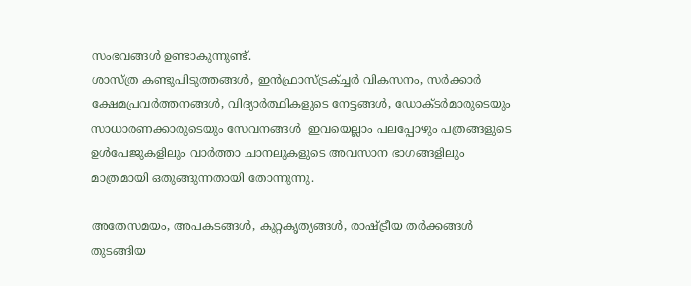സംഭവങ്ങൾ ഉണ്ടാകുന്നുണ്ട്.
ശാസ്ത്ര കണ്ടുപിടുത്തങ്ങൾ, ഇൻഫ്രാസ്ട്രക്ച്ചർ വികസനം, സർക്കാർ ക്ഷേമപ്രവർത്തനങ്ങൾ, വിദ്യാർത്ഥികളുടെ നേട്ടങ്ങൾ, ഡോക്ടർമാരുടെയും സാധാരണക്കാരുടെയും സേവനങ്ങൾ  ഇവയെല്ലാം പലപ്പോഴും പത്രങ്ങളുടെ ഉൾപേജുകളിലും വാർത്താ ചാനലുകളുടെ അവസാന ഭാഗങ്ങളിലും മാത്രമായി ഒതുങ്ങുന്നതായി തോന്നുന്നു.

അതേസമയം, അപകടങ്ങൾ, കുറ്റകൃത്യങ്ങൾ, രാഷ്ട്രീയ തർക്കങ്ങൾ തുടങ്ങിയ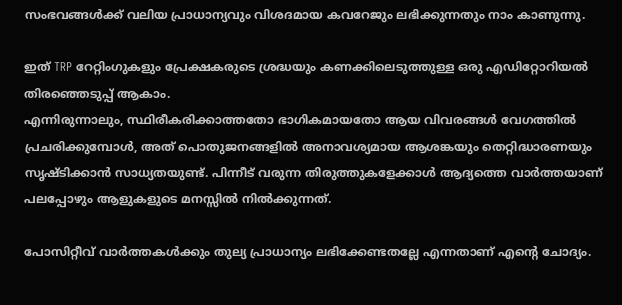സംഭവങ്ങൾക്ക് വലിയ പ്രാധാന്യവും വിശദമായ കവറേജും ലഭിക്കുന്നതും നാം കാണുന്നു.

ഇത് TRP റേറ്റിംഗുകളും പ്രേക്ഷകരുടെ ശ്രദ്ധയും കണക്കിലെടുത്തുള്ള ഒരു എഡിറ്റോറിയൽ തിരഞ്ഞെടുപ്പ് ആകാം.
എന്നിരുന്നാലും, സ്ഥിരീകരിക്കാത്തതോ ഭാഗികമായതോ ആയ വിവരങ്ങൾ വേഗത്തിൽ പ്രചരിക്കുമ്പോൾ, അത് പൊതുജനങ്ങളിൽ അനാവശ്യമായ ആശങ്കയും തെറ്റിദ്ധാരണയും സൃഷ്ടിക്കാൻ സാധ്യതയുണ്ട്. പിന്നീട് വരുന്ന തിരുത്തുകളേക്കാൾ ആദ്യത്തെ വാർത്തയാണ് പലപ്പോഴും ആളുകളുടെ മനസ്സിൽ നിൽക്കുന്നത്.

പോസിറ്റീവ് വാർത്തകൾക്കും തുല്യ പ്രാധാന്യം ലഭിക്കേണ്ടതല്ലേ എന്നതാണ് എന്റെ ചോദ്യം.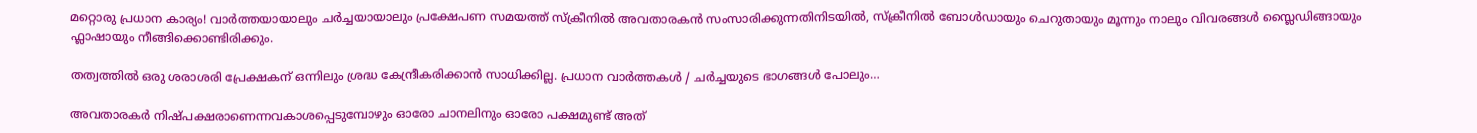മറ്റൊരു പ്രധാന കാര്യം! വാർത്തയായാലും ചർച്ചയായാലും പ്രക്ഷേപണ സമയത്ത് സ്ക്രീനിൽ അവതാരകൻ സംസാരിക്കുന്നതിനിടയിൽ, സ്ക്രീനിൽ ബോൾഡായും ചെറുതായും മൂന്നും നാലും വിവരങ്ങൾ സ്ലൈഡിങ്ങായും ഫ്ലാഷായും നീങ്ങിക്കൊണ്ടിരിക്കും.

തത്വത്തിൽ ഒരു ശരാശരി പ്രേക്ഷകന് ഒന്നിലും ശ്രദ്ധ കേന്ദ്രീകരിക്കാൻ സാധിക്കില്ല. പ്രധാന വാർത്തകൾ / ചർച്ചയുടെ ഭാഗങ്ങൾ പോലും…

അവതാരകർ നിഷ്പക്ഷരാണെന്നവകാശപ്പെടുമ്പോഴും ഓരോ ചാനലിനും ഓരോ പക്ഷമുണ്ട് അത്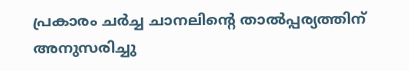പ്രകാരം ചർച്ച ചാനലിന്റെ താൽപ്പര്യത്തിന് അനുസരിച്ചു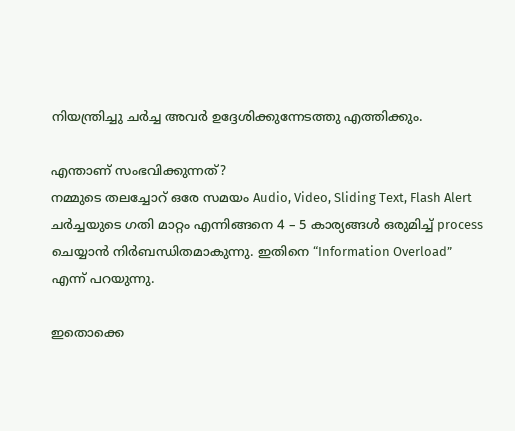നിയന്ത്രിച്ചു ചർച്ച അവർ ഉദ്ദേശിക്കുന്നേടത്തു എത്തിക്കും.

എന്താണ് സംഭവിക്കുന്നത്?
നമ്മുടെ തലച്ചോറ് ഒരേ സമയം Audio, Video, Sliding Text, Flash Alert  ചർച്ചയുടെ ഗതി മാറ്റം എന്നിങ്ങനെ 4 – 5 കാര്യങ്ങൾ ഒരുമിച്ച് process ചെയ്യാൻ നിർബന്ധിതമാകുന്നു. ഇതിനെ “Information Overload” എന്ന് പറയുന്നു.

ഇതൊക്കെ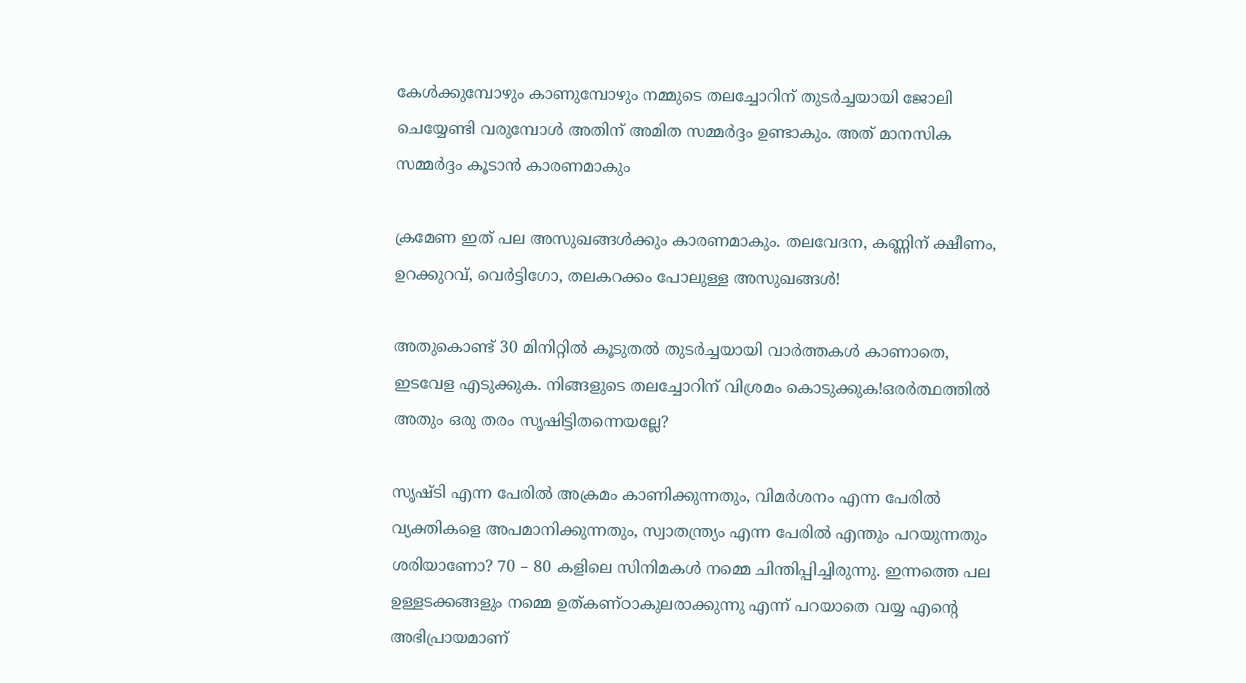കേൾക്കുമ്പോഴും കാണുമ്പോഴും നമ്മുടെ തലച്ചോറിന് തുടർച്ചയായി ജോലി ചെയ്യേണ്ടി വരുമ്പോൾ അതിന് അമിത സമ്മർദ്ദം ഉണ്ടാകും. അത് മാനസിക സമ്മർദ്ദം കൂടാൻ കാരണമാകും

ക്രമേണ ഇത് പല അസുഖങ്ങൾക്കും കാരണമാകും. തലവേദന, കണ്ണിന് ക്ഷീണം, ഉറക്കുറവ്, വെർട്ടിഗോ, തലകറക്കം പോലുള്ള അസുഖങ്ങൾ!

അതുകൊണ്ട് 30 മിനിറ്റിൽ കൂടുതൽ തുടർച്ചയായി വാർത്തകൾ കാണാതെ, ഇടവേള എടുക്കുക. നിങ്ങളുടെ തലച്ചോറിന് വിശ്രമം കൊടുക്കുക!ഒരർത്ഥത്തിൽ അതും ഒരു തരം സൃഷിട്ടിതന്നെയല്ലേ?

സൃഷ്ടി എന്ന പേരിൽ അക്രമം കാണിക്കുന്നതും, വിമർശനം എന്ന പേരിൽ വ്യക്തികളെ അപമാനിക്കുന്നതും, സ്വാതന്ത്ര്യം എന്ന പേരിൽ എന്തും പറയുന്നതും ശരിയാണോ? 70 – 80 കളിലെ സിനിമകൾ നമ്മെ ചിന്തിപ്പിച്ചിരുന്നു. ഇന്നത്തെ പല ഉള്ളടക്കങ്ങളും നമ്മെ ഉത്കണ്ഠാകുലരാക്കുന്നു എന്ന് പറയാതെ വയ്യ എന്റെ അഭിപ്രായമാണ്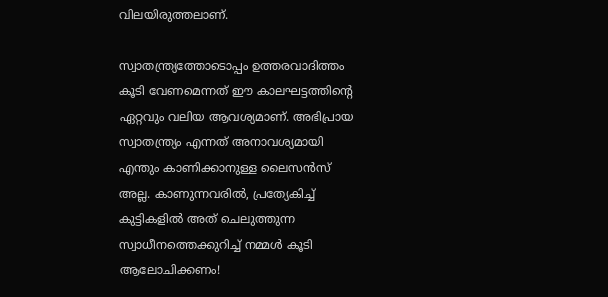വിലയിരുത്തലാണ്.

സ്വാതന്ത്ര്യത്തോടൊപ്പം ഉത്തരവാദിത്തം കൂടി വേണമെന്നത് ഈ കാലഘട്ടത്തിന്റെ ഏറ്റവും വലിയ ആവശ്യമാണ്. അഭിപ്രായ സ്വാതന്ത്ര്യം എന്നത് അനാവശ്യമായി എന്തും കാണിക്കാനുള്ള ലൈസൻസ് അല്ല. കാണുന്നവരിൽ, പ്രത്യേകിച്ച് കുട്ടികളിൽ അത് ചെലുത്തുന്ന സ്വാധീനത്തെക്കുറിച്ച് നമ്മൾ കൂടി ആലോചിക്കണം!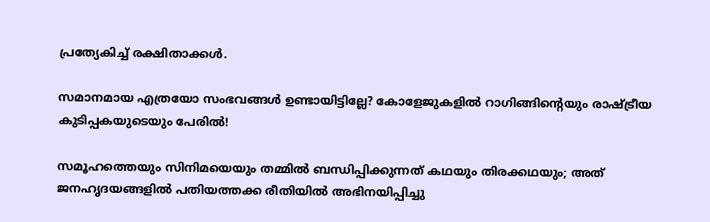പ്രത്യേകിച്ച് രക്ഷിതാക്കൾ.

സമാനമായ എത്രയോ സംഭവങ്ങൾ ഉണ്ടായിട്ടില്ലേ? കോളേജുകളിൽ റാഗിങ്ങിന്റെയും രാഷ്ട്രീയ കുടിപ്പകയുടെയും പേരിൽ!

സമൂഹത്തെയും സിനിമയെയും തമ്മിൽ ബന്ധിപ്പിക്കുന്നത് കഥയും തിരക്കഥയും; അത് ജനഹൃദയങ്ങളിൽ പതിയത്തക്ക രീതിയിൽ അഭിനയിപ്പിച്ചു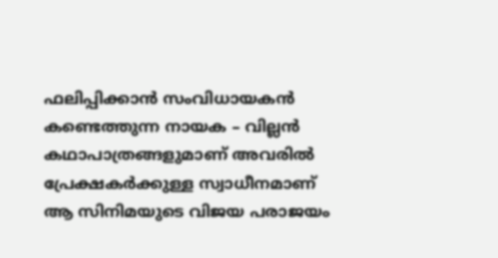ഫലിപ്പിക്കാൻ സംവിധായകൻ കണ്ടെത്തുന്ന നായക – വില്ലൻ കഥാപാത്രങ്ങളുമാണ് അവരിൽ പ്രേക്ഷകർക്കുള്ള സ്വാധീനമാണ് ആ സിനിമയുടെ വിജയ പരാജയം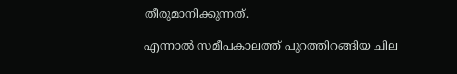തീരുമാനിക്കുന്നത്.

എന്നാൽ സമീപകാലത്ത് പുറത്തിറങ്ങിയ ചില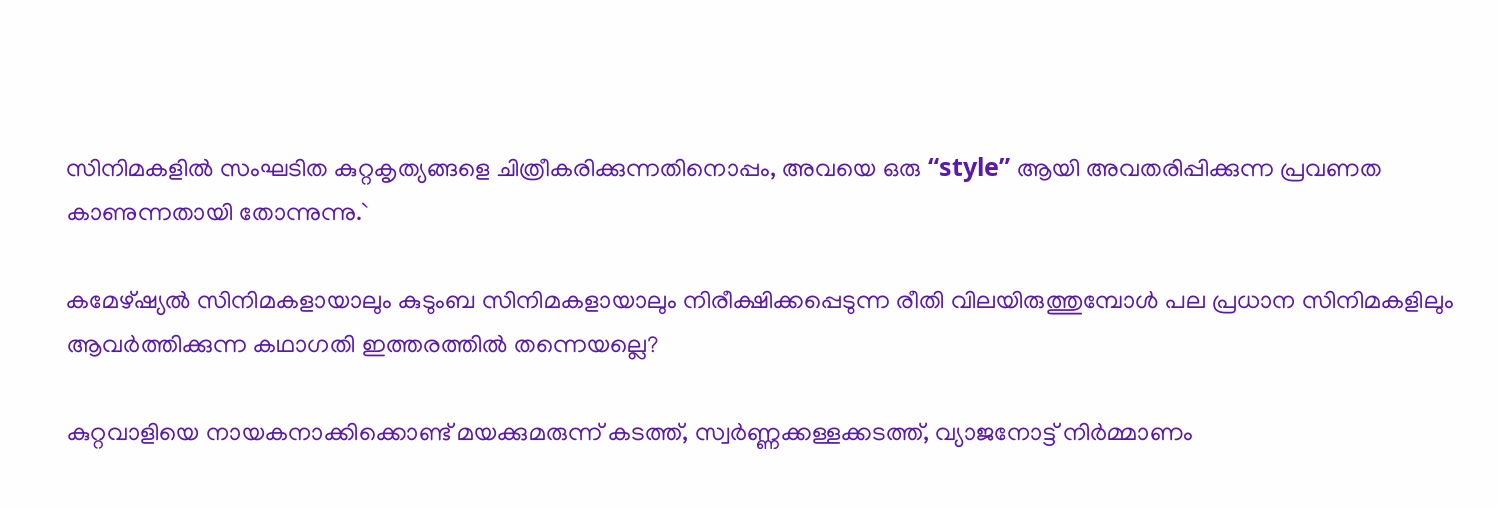സിനിമകളിൽ സംഘടിത കുറ്റകൃത്യങ്ങളെ ചിത്രീകരിക്കുന്നതിനൊപ്പം, അവയെ ഒരു “style” ആയി അവതരിപ്പിക്കുന്ന പ്രവണത കാണുന്നതായി തോന്നുന്നു.`

കമേഴ്ഷ്യൽ സിനിമകളായാലും കുടുംബ സിനിമകളായാലും നിരീക്ഷിക്കപ്പെടുന്ന രീതി വിലയിരുത്തുമ്പോൾ പല പ്രധാന സിനിമകളിലും ആവർത്തിക്കുന്ന കഥാഗതി ഇത്തരത്തിൽ തന്നെയല്ലെ?

കുറ്റവാളിയെ നായകനാക്കിക്കൊണ്ട് മയക്കുമരുന്ന് കടത്ത്, സ്വർണ്ണക്കള്ളക്കടത്ത്, വ്യാജനോട്ട് നിർമ്മാണം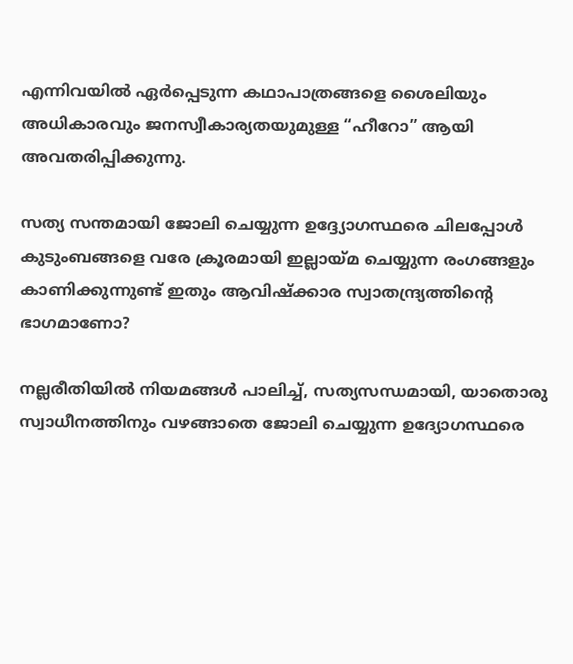എന്നിവയിൽ ഏർപ്പെടുന്ന കഥാപാത്രങ്ങളെ ശൈലിയും അധികാരവും ജനസ്വീകാര്യതയുമുള്ള “ഹീറോ” ആയി അവതരിപ്പിക്കുന്നു.

സത്യ സന്തമായി ജോലി ചെയ്യുന്ന ഉദ്ദ്യോഗസ്ഥരെ ചിലപ്പോൾ കുടുംബങ്ങളെ വരേ ക്രൂരമായി ഇല്ലായ്‌മ ചെയ്യുന്ന രംഗങ്ങളും കാണിക്കുന്നുണ്ട് ഇതും ആവിഷ്‌ക്കാര സ്വാതന്ദ്ര്യത്തിന്റെ ഭാഗമാണോ?

നല്ലരീതിയിൽ നിയമങ്ങൾ പാലിച്ച്, സത്യസന്ധമായി, യാതൊരു സ്വാധീനത്തിനും വഴങ്ങാതെ ജോലി ചെയ്യുന്ന ഉദ്യോഗസ്ഥരെ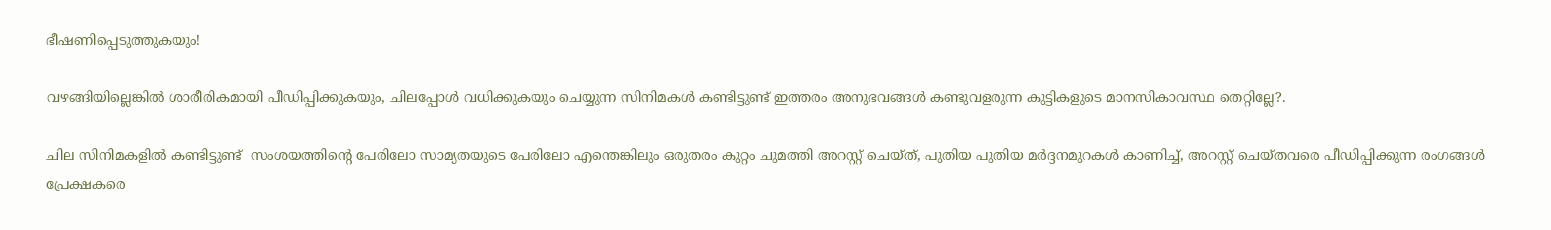ഭീഷണിപ്പെടുത്തുകയും!

വഴങ്ങിയില്ലെങ്കിൽ ശാരീരികമായി പീഡിപ്പിക്കുകയും, ചിലപ്പോൾ വധിക്കുകയും ചെയ്യുന്ന സിനിമകൾ കണ്ടിട്ടുണ്ട് ഇത്തരം അനുഭവങ്ങൾ കണ്ടുവളരുന്ന കുട്ടികളുടെ മാനസികാവസ്ഥ തെറ്റില്ലേ?.

ചില സിനിമകളിൽ കണ്ടിട്ടുണ്ട്  സംശയത്തിന്റെ പേരിലോ സാമ്യതയുടെ പേരിലോ എന്തെങ്കിലും ഒരുതരം കുറ്റം ചുമത്തി അറസ്റ്റ് ചെയ്ത്, പുതിയ പുതിയ മർദ്ദനമുറകൾ കാണിച്ച്, അറസ്റ്റ് ചെയ്തവരെ പീഡിപ്പിക്കുന്ന രംഗങ്ങൾ പ്രേക്ഷകരെ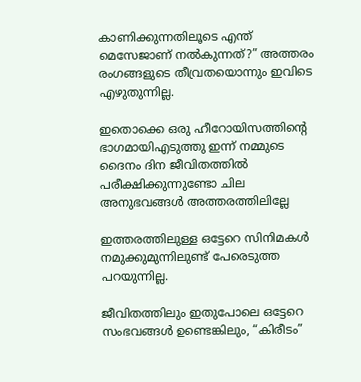കാണിക്കുന്നതിലൂടെ എന്ത് മെസേജാണ് നൽകുന്നത്?” അത്തരം രംഗങ്ങളുടെ തീവ്രതയൊന്നും ഇവിടെ എഴുതുന്നില്ല.

ഇതൊക്കെ ഒരു ഹീറോയിസത്തിന്റെ ഭാഗമായിഎടുത്തു ഇന്ന് നമ്മുടെ ദൈനം ദിന ജീവിതത്തിൽ പരീക്ഷിക്കുന്നുണ്ടോ ചില അനുഭവങ്ങൾ അത്തരത്തിലില്ലേ

ഇത്തരത്തിലുള്ള ഒട്ടേറെ സിനിമകൾ നമുക്കുമുന്നിലുണ്ട് പേരെടുത്ത പറയുന്നില്ല.

ജീവിതത്തിലും ഇതുപോലെ ഒട്ടേറെ സംഭവങ്ങൾ ഉണ്ടെങ്കിലും, “കിരീടം”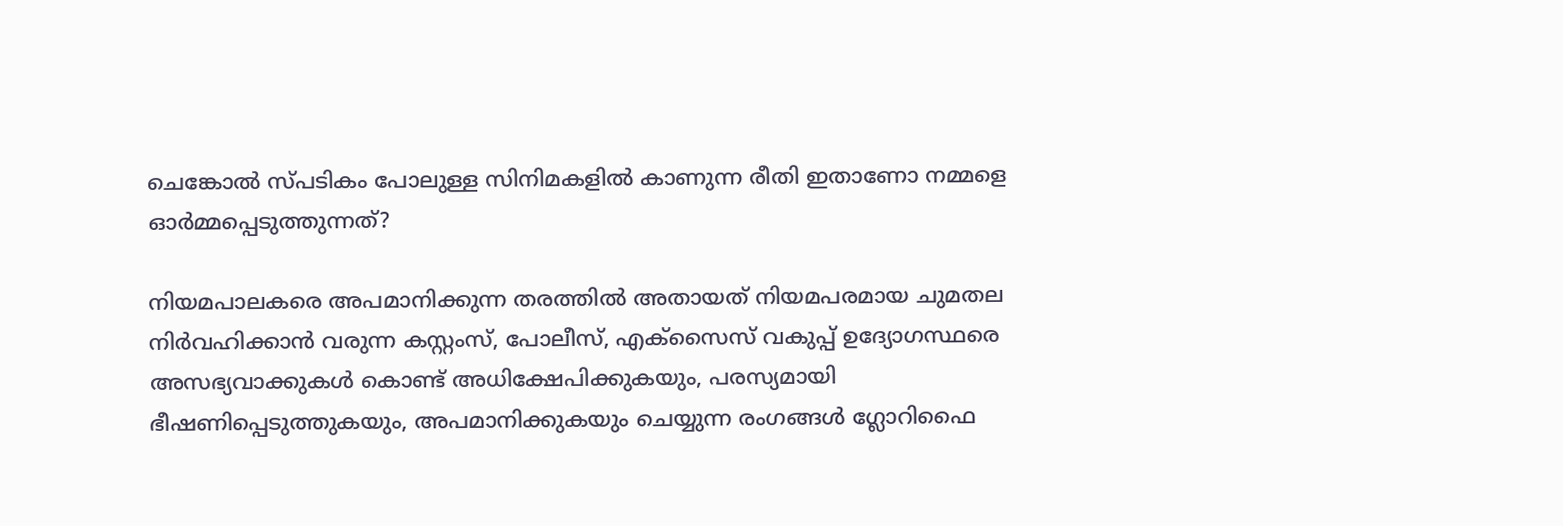ചെങ്കോൽ സ്പടികം പോലുള്ള സിനിമകളിൽ കാണുന്ന രീതി ഇതാണോ നമ്മളെ ഓർമ്മപ്പെടുത്തുന്നത്?

നിയമപാലകരെ അപമാനിക്കുന്ന തരത്തിൽ അതായത് നിയമപരമായ ചുമതല നിർവഹിക്കാൻ വരുന്ന കസ്റ്റംസ്, പോലീസ്, എക്സൈസ് വകുപ്പ് ഉദ്യോഗസ്ഥരെ അസഭ്യവാക്കുകൾ കൊണ്ട് അധിക്ഷേപിക്കുകയും, പരസ്യമായി ഭീഷണിപ്പെടുത്തുകയും, അപമാനിക്കുകയും ചെയ്യുന്ന രംഗങ്ങൾ ഗ്ലോറിഫൈ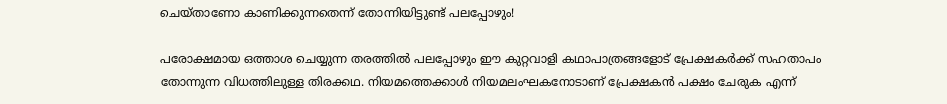ചെയ്‌താണോ കാണിക്കുന്നതെന്ന് തോന്നിയിട്ടുണ്ട് പലപ്പോഴും!

പരോക്ഷമായ ഒത്താശ ചെയ്യുന്ന തരത്തിൽ പലപ്പോഴും ഈ കുറ്റവാളി കഥാപാത്രങ്ങളോട് പ്രേക്ഷകർക്ക് സഹതാപം തോന്നുന്ന വിധത്തിലുള്ള തിരക്കഥ. നിയമത്തെക്കാൾ നിയമലംഘകനോടാണ് പ്രേക്ഷകൻ പക്ഷം ചേരുക എന്ന്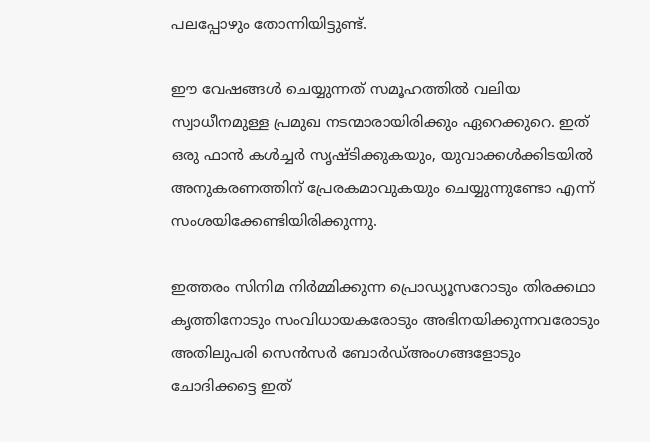പലപ്പോഴും തോന്നിയിട്ടുണ്ട്.

ഈ വേഷങ്ങൾ ചെയ്യുന്നത് സമൂഹത്തിൽ വലിയ സ്വാധീനമുള്ള പ്രമുഖ നടന്മാരായിരിക്കും ഏറെക്കുറെ. ഇത് ഒരു ഫാൻ കൾച്ചർ സൃഷ്ടിക്കുകയും, യുവാക്കൾക്കിടയിൽ അനുകരണത്തിന് പ്രേരകമാവുകയും ചെയ്യുന്നുണ്ടോ എന്ന് സംശയിക്കേണ്ടിയിരിക്കുന്നു.

ഇത്തരം സിനിമ നിർമ്മിക്കുന്ന പ്രൊഡ്യൂസറോടും തിരക്കഥാ കൃത്തിനോടും സംവിധായകരോടും അഭിനയിക്കുന്നവരോടും അതിലുപരി സെൻസർ ബോർഡ്അംഗങ്ങളോടും ചോദിക്കട്ടെ ഇത്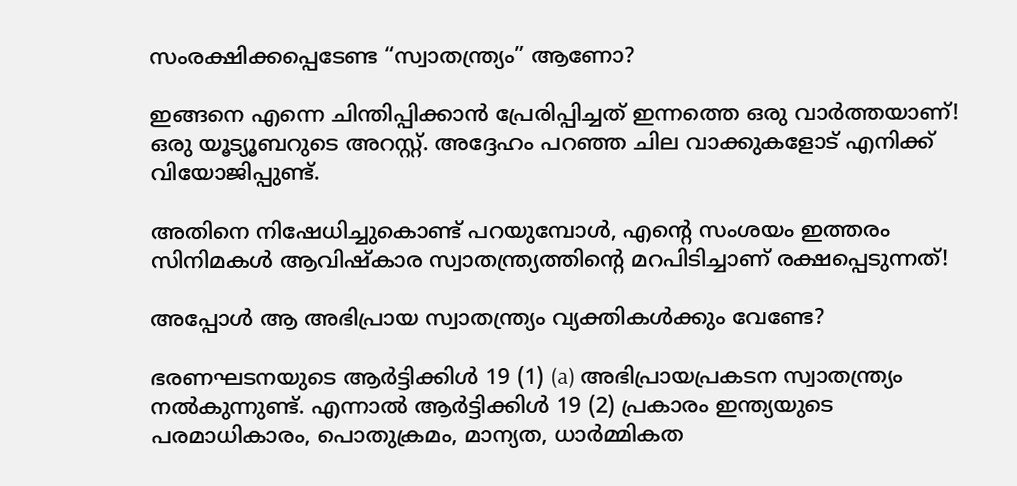സംരക്ഷിക്കപ്പെടേണ്ട “സ്വാതന്ത്ര്യം” ആണോ?

ഇങ്ങനെ എന്നെ ചിന്തിപ്പിക്കാൻ പ്രേരിപ്പിച്ചത് ഇന്നത്തെ ഒരു വാർത്തയാണ്! ഒരു യൂട്യൂബറുടെ അറസ്റ്റ്. അദ്ദേഹം പറഞ്ഞ ചില വാക്കുകളോട് എനിക്ക് വിയോജിപ്പുണ്ട്.

അതിനെ നിഷേധിച്ചുകൊണ്ട് പറയുമ്പോൾ, എന്റെ സംശയം ഇത്തരം സിനിമകൾ ആവിഷ്കാര സ്വാതന്ത്ര്യത്തിന്റെ മറപിടിച്ചാണ് രക്ഷപ്പെടുന്നത്!

അപ്പോൾ ആ അഭിപ്രായ സ്വാതന്ത്ര്യം വ്യക്തികൾക്കും വേണ്ടേ?

ഭരണഘടനയുടെ ആർട്ടിക്കിൾ 19 (1) (a) അഭിപ്രായപ്രകടന സ്വാതന്ത്ര്യം നൽകുന്നുണ്ട്. എന്നാൽ ആർട്ടിക്കിൾ 19 (2) പ്രകാരം ഇന്ത്യയുടെ പരമാധികാരം, പൊതുക്രമം, മാന്യത, ധാർമ്മികത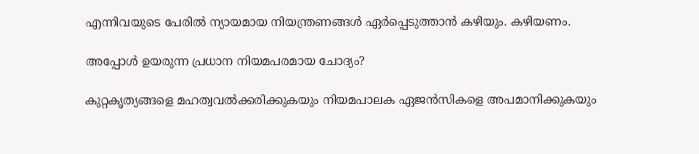എന്നിവയുടെ പേരിൽ ന്യായമായ നിയന്ത്രണങ്ങൾ ഏർപ്പെടുത്താൻ കഴിയും. കഴിയണം.

അപ്പോൾ ഉയരുന്ന പ്രധാന നിയമപരമായ ചോദ്യം?

കുറ്റകൃത്യങ്ങളെ മഹത്വവൽക്കരിക്കുകയും നിയമപാലക ഏജൻസികളെ അപമാനിക്കുകയും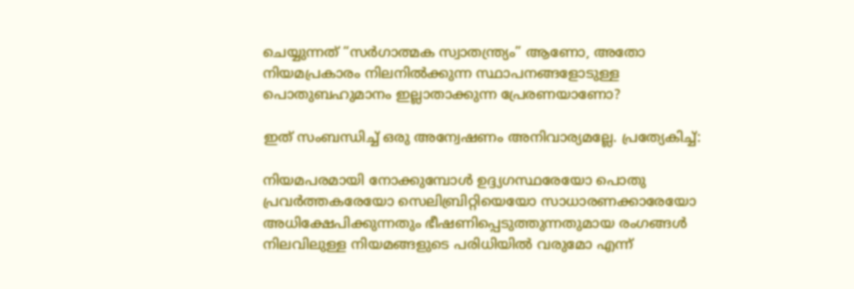ചെയ്യുന്നത് “സർഗാത്മക സ്വാതന്ത്ര്യം” ആണോ, അതോ നിയമപ്രകാരം നിലനിൽക്കുന്ന സ്ഥാപനങ്ങളോടുള്ള പൊതുബഹുമാനം ഇല്ലാതാക്കുന്ന പ്രേരണയാണോ?

ഇത് സംബന്ധിച്ച് ഒരു അന്വേഷണം അനിവാര്യമല്ലേ. പ്രത്യേകിച്ച്:

നിയമപരമായി നോക്കുമ്പോൾ ഉദ്ദ്യഗസ്ഥരേയോ പൊതു പ്രവർത്തകരേയോ സെലിബ്രിറ്റിയെയോ സാധാരണക്കാരേയോ  അധിക്ഷേപിക്കുന്നതും ഭീഷണിപ്പെടുത്തുന്നതുമായ രംഗങ്ങൾ നിലവിലുള്ള നിയമങ്ങളുടെ പരിധിയിൽ വരുമോ എന്ന്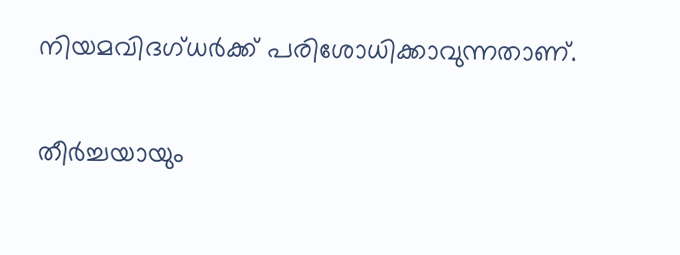നിയമവിദഗ്ധർക്ക് പരിശോധിക്കാവുന്നതാണ്.

തീർച്ചയായും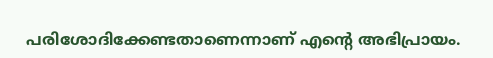പരിശോദിക്കേണ്ടതാണെന്നാണ് എന്റെ അഭിപ്രായം.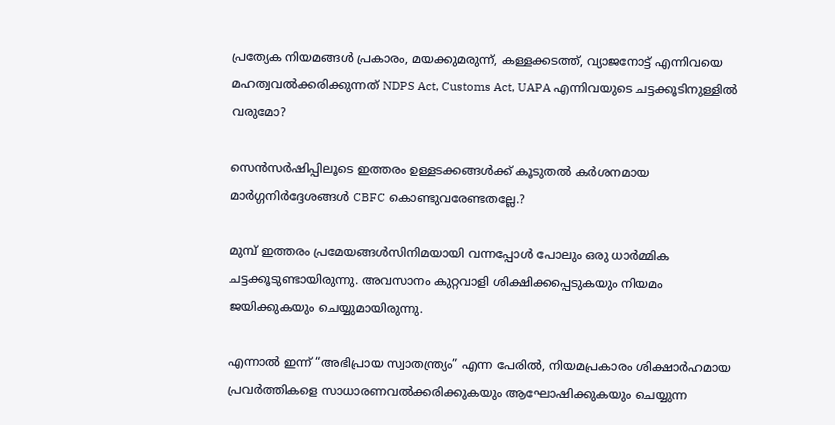പ്രത്യേക നിയമങ്ങൾ പ്രകാരം, മയക്കുമരുന്ന്, കള്ളക്കടത്ത്, വ്യാജനോട്ട് എന്നിവയെ മഹത്വവൽക്കരിക്കുന്നത് NDPS Act, Customs Act, UAPA എന്നിവയുടെ ചട്ടക്കൂടിനുള്ളിൽ വരുമോ?

സെൻസർഷിപ്പിലൂടെ ഇത്തരം ഉള്ളടക്കങ്ങൾക്ക് കൂടുതൽ കർശനമായ മാർഗ്ഗനിർദ്ദേശങ്ങൾ CBFC കൊണ്ടുവരേണ്ടതല്ലേ.?

മുമ്പ് ഇത്തരം പ്രമേയങ്ങൾസിനിമയായി വന്നപ്പോൾ പോലും ഒരു ധാർമ്മിക ചട്ടക്കൂടുണ്ടായിരുന്നു. അവസാനം കുറ്റവാളി ശിക്ഷിക്കപ്പെടുകയും നിയമം ജയിക്കുകയും ചെയ്യുമായിരുന്നു.

എന്നാൽ ഇന്ന് “അഭിപ്രായ സ്വാതന്ത്ര്യം” എന്ന പേരിൽ, നിയമപ്രകാരം ശിക്ഷാർഹമായ പ്രവർത്തികളെ സാധാരണവൽക്കരിക്കുകയും ആഘോഷിക്കുകയും ചെയ്യുന്ന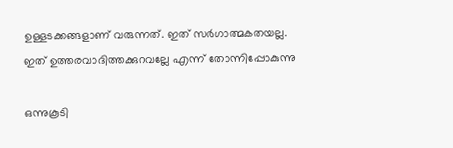ഉള്ളടക്കങ്ങളാണ് വരുന്നത്. ഇത് സർഗാത്മകതയല്ല. ഇത് ഉത്തരവാദിത്തക്കുറവല്ലേ എന്ന് തോന്നിപ്പോകുന്നു

ഒന്നുകൂടി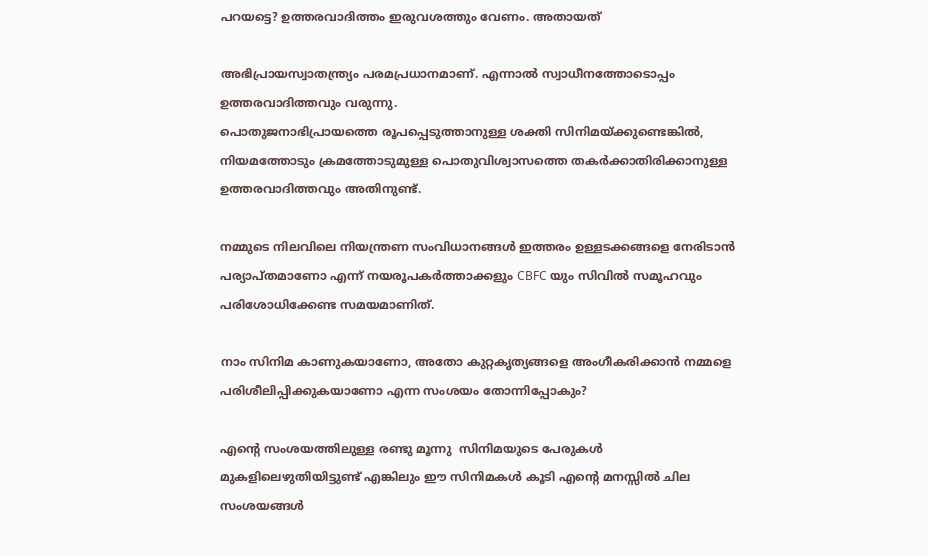പറയട്ടെ? ഉത്തരവാദിത്തം ഇരുവശത്തും വേണം. അതായത്

അഭിപ്രായസ്വാതന്ത്ര്യം പരമപ്രധാനമാണ്. എന്നാൽ സ്വാധീനത്തോടൊപ്പം ഉത്തരവാദിത്തവും വരുന്നു.
പൊതുജനാഭിപ്രായത്തെ രൂപപ്പെടുത്താനുള്ള ശക്തി സിനിമയ്ക്കുണ്ടെങ്കിൽ, നിയമത്തോടും ക്രമത്തോടുമുള്ള പൊതുവിശ്വാസത്തെ തകർക്കാതിരിക്കാനുള്ള ഉത്തരവാദിത്തവും അതിനുണ്ട്.

നമ്മുടെ നിലവിലെ നിയന്ത്രണ സംവിധാനങ്ങൾ ഇത്തരം ഉള്ളടക്കങ്ങളെ നേരിടാൻ പര്യാപ്തമാണോ എന്ന് നയരൂപകർത്താക്കളും CBFC യും സിവിൽ സമൂഹവും പരിശോധിക്കേണ്ട സമയമാണിത്.

നാം സിനിമ കാണുകയാണോ, അതോ കുറ്റകൃത്യങ്ങളെ അംഗീകരിക്കാൻ നമ്മളെ പരിശീലിപ്പിക്കുകയാണോ എന്ന സംശയം തോന്നിപ്പോകും?

എന്റെ സംശയത്തിലുള്ള രണ്ടു മൂന്നു  സിനിമയുടെ പേരുകൾ മുകളിലെഴുതിയിട്ടുണ്ട് എങ്കിലും ഈ സിനിമകൾ കൂടി എന്റെ മനസ്സിൽ ചില സംശയങ്ങൾ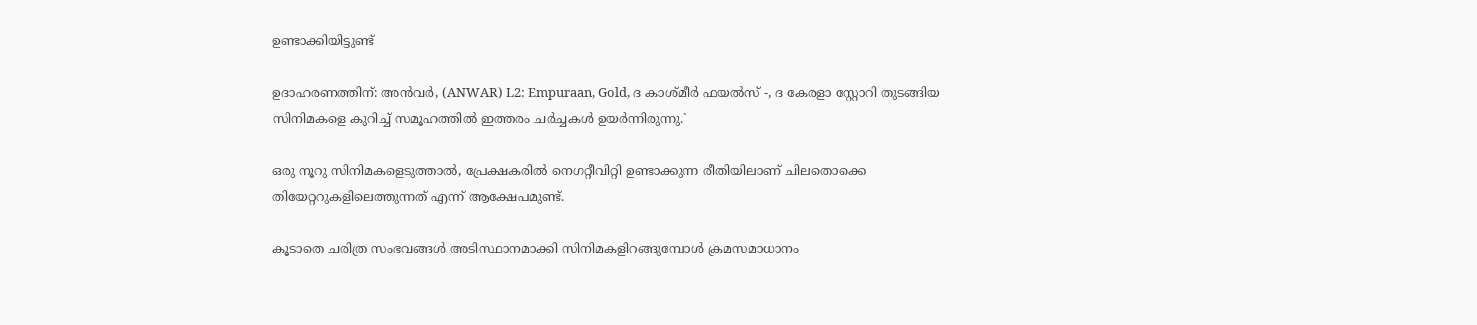ഉണ്ടാക്കിയിട്ടുണ്ട്

ഉദാഹരണത്തിന്: അൻവർ, (ANWAR) L2: Empuraan, Gold, ദ കാശ്മീർ ഫയൽസ് -, ദ കേരളാ സ്റ്റോറി തുടങ്ങിയ സിനിമകളെ കുറിച്ച് സമൂഹത്തിൽ ഇത്തരം ചർച്ചകൾ ഉയർന്നിരുന്നു.`

ഒരു നൂറു സിനിമകളെടുത്താൽ, പ്രേക്ഷകരിൽ നെഗറ്റീവിറ്റി ഉണ്ടാക്കുന്ന രീതിയിലാണ് ചിലതൊക്കെ തിയേറ്ററുകളിലെത്തുന്നത് എന്ന് ആക്ഷേപമുണ്ട്.

കൂടാതെ ചരിത്ര സംഭവങ്ങൾ അടിസ്ഥാനമാക്കി സിനിമകളിറങ്ങുമ്പോൾ ക്രമസമാധാനം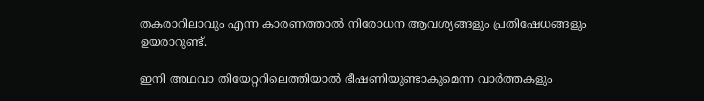തകരാറിലാവും എന്ന കാരണത്താൽ നിരോധന ആവശ്യങ്ങളും പ്രതിഷേധങ്ങളും ഉയരാറുണ്ട്.

ഇനി അഥവാ തിയേറ്ററിലെത്തിയാൽ ഭീഷണിയുണ്ടാകുമെന്ന വാർത്തകളും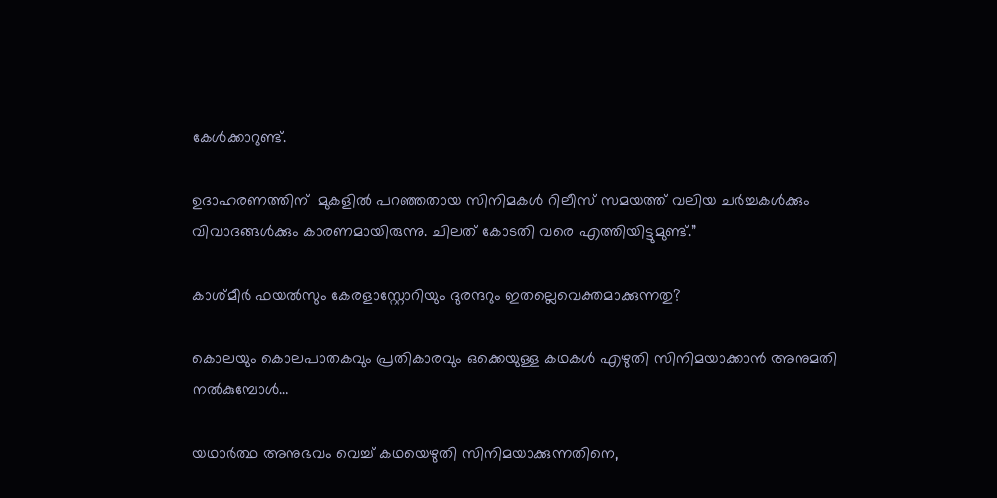കേൾക്കാറുണ്ട്.

ഉദാഹരണത്തിന്  മുകളിൽ പറഞ്ഞതായ സിനിമകൾ റിലീസ് സമയത്ത് വലിയ ചർച്ചകൾക്കും വിവാദങ്ങൾക്കും കാരണമായിരുന്നു. ചിലത് കോടതി വരെ എത്തിയിട്ടുമുണ്ട്.”

കാശ്മീർ ഫയൽസും കേരളാസ്റ്റോറിയും ദുരന്ദറും ഇതല്ലെവെക്തമാക്കുന്നതു?

കൊലയും കൊലപാതകവും പ്രതികാരവും ഒക്കെയുള്ള കഥകൾ എഴുതി സിനിമയാക്കാൻ അനുമതി നൽകുമ്പോൾ…

യഥാർത്ഥ അനുഭവം വെച്ച് കഥയെഴുതി സിനിമയാക്കുന്നതിനെ,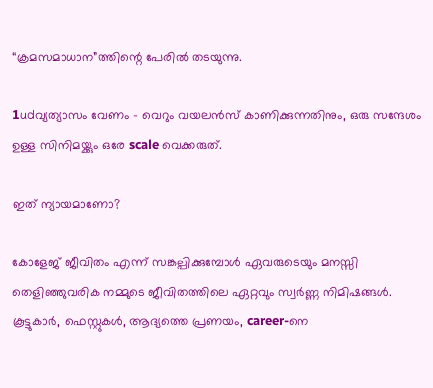“ക്രമസമാധാന”ത്തിന്റെ പേരിൽ തടയുന്നു.

1udവ്യത്യാസം വേണം – വെറും വയലൻസ് കാണിക്കുന്നതിനും, ഒരു സന്ദേശം ഉള്ള സിനിമയ്ക്കും ഒരേ scale വെക്കരുത്.

ഇത് ന്യായമാണോ?

കോളേജ് ജീവിതം എന്ന് സങ്കല്പിക്കുമ്പോൾ ഏവരുടെയും മനസ്സി തെളിഞ്ഞുവരിക നമ്മുടെ ജീവിതത്തിലെ ഏറ്റവും സ്വർണ്ണ നിമിഷങ്ങൾ. കൂട്ടുകാർ, ഫെസ്റ്റുകൾ, ആദ്യത്തെ പ്രണയം, career-നെ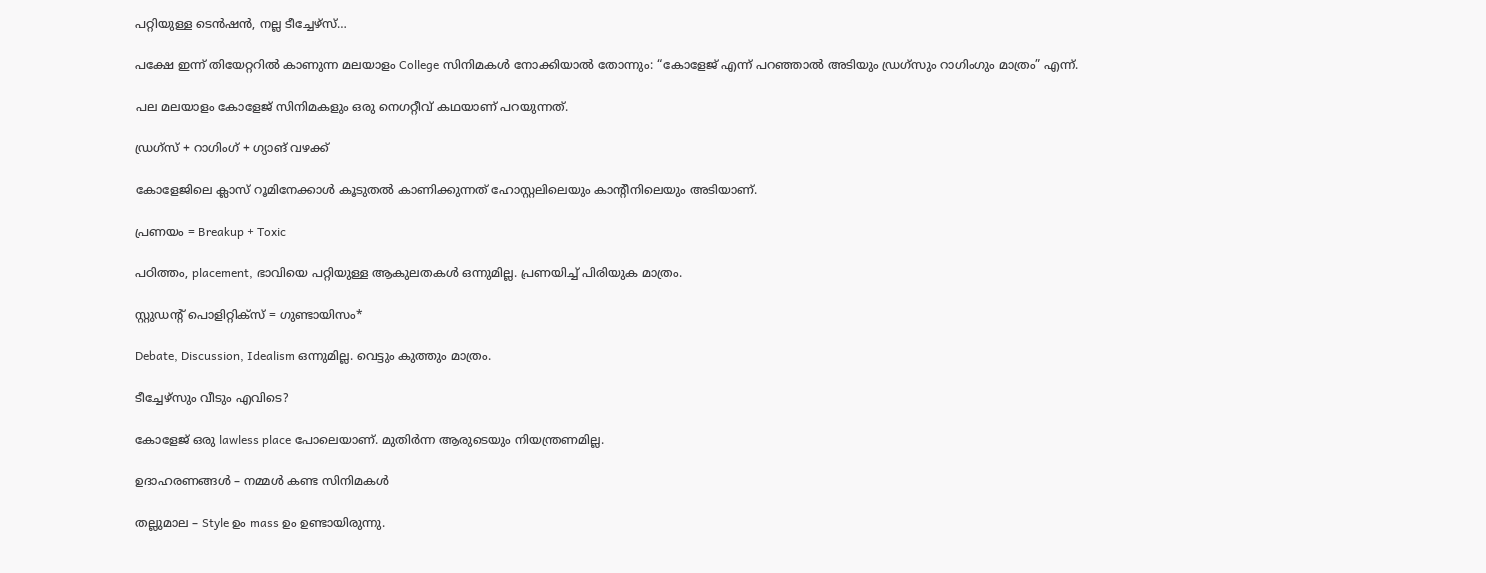പറ്റിയുള്ള ടെൻഷൻ, നല്ല ടീച്ചേഴ്സ്…

പക്ഷേ ഇന്ന് തിയേറ്ററിൽ കാണുന്ന മലയാളം College സിനിമകൾ നോക്കിയാൽ തോന്നും: “കോളേജ് എന്ന് പറഞ്ഞാൽ അടിയും ഡ്രഗ്സും റാഗിംഗും മാത്രം” എന്ന്.

പല മലയാളം കോളേജ് സിനിമകളും ഒരു നെഗറ്റീവ് കഥയാണ് പറയുന്നത്.

ഡ്രഗ്സ് + റാഗിംഗ് + ഗ്യാങ് വഴക്ക്

കോളേജിലെ ക്ലാസ് റൂമിനേക്കാൾ കൂടുതൽ കാണിക്കുന്നത് ഹോസ്റ്റലിലെയും കാന്റീനിലെയും അടിയാണ്.

പ്രണയം = Breakup + Toxic

പഠിത്തം, placement, ഭാവിയെ പറ്റിയുള്ള ആകുലതകൾ ഒന്നുമില്ല. പ്രണയിച്ച് പിരിയുക മാത്രം.

സ്റ്റുഡന്റ് പൊളിറ്റിക്സ് = ഗുണ്ടായിസം*

Debate, Discussion, Idealism ഒന്നുമില്ല. വെട്ടും കുത്തും മാത്രം.

ടീച്ചേഴ്സും വീടും എവിടെ?

കോളേജ് ഒരു lawless place പോലെയാണ്. മുതിർന്ന ആരുടെയും നിയന്ത്രണമില്ല.

ഉദാഹരണങ്ങൾ – നമ്മൾ കണ്ട സിനിമകൾ

തല്ലുമാല – Style ഉം mass ഉം ഉണ്ടായിരുന്നു.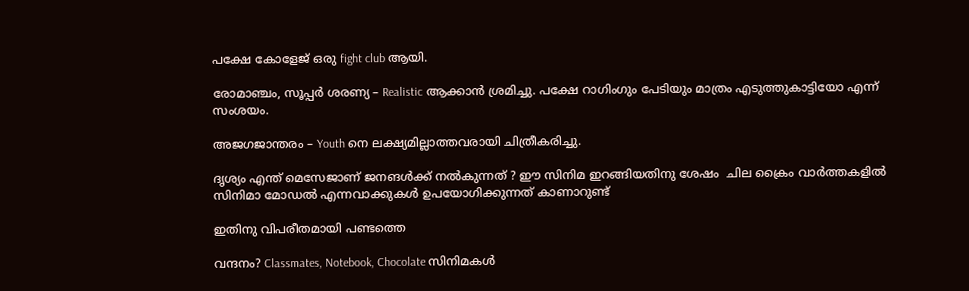പക്ഷേ കോളേജ് ഒരു fight club ആയി.

രോമാഞ്ചം, സൂപ്പർ ശരണ്യ – Realistic ആക്കാൻ ശ്രമിച്ചു. പക്ഷേ റാഗിംഗും പേടിയും മാത്രം എടുത്തുകാട്ടിയോ എന്ന് സംശയം.

അജഗജാന്തരം – Youth നെ ലക്ഷ്യമില്ലാത്തവരായി ചിത്രീകരിച്ചു.

ദൃശ്യം എന്ത് മെസേജാണ് ജനങൾക്ക് നൽകുന്നത് ? ഈ സിനിമ ഇറങ്ങിയതിനു ശേഷം  ചില ക്രൈം വാർത്തകളിൽ സിനിമാ മോഡൽ എന്നവാക്കുകൾ ഉപയോഗിക്കുന്നത് കാണാറുണ്ട്

ഇതിനു വിപരീതമായി പണ്ടത്തെ

വന്ദനം? Classmates, Notebook, Chocolate സിനിമകൾ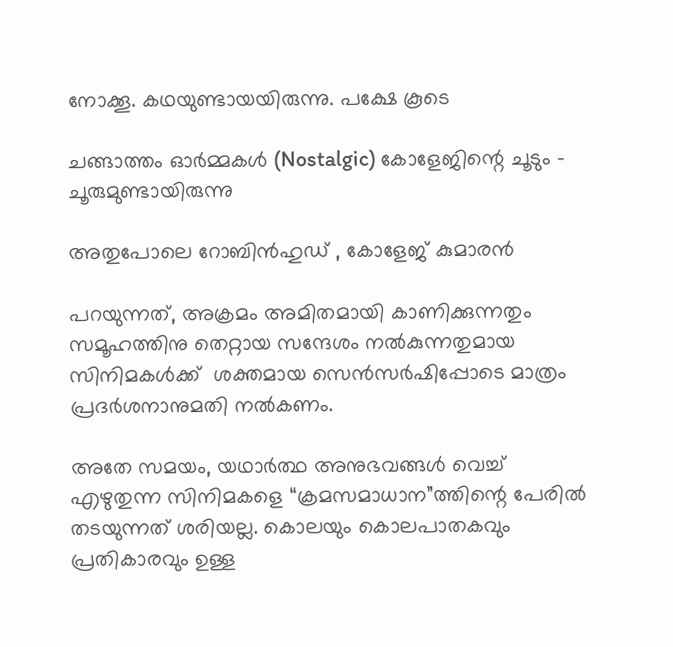നോക്കൂ. കഥയുണ്ടായയിരുന്നു. പക്ഷേ കൂടെ

ചങ്ങാത്തം ഓർമ്മകൾ (Nostalgic) കോളേജിന്റെ ചൂടും – ചൂരുമുണ്ടായിരുന്നു

അതുപോലെ റോബിൻഹുഡ് , കോളേജ് കുമാരൻ

പറയുന്നത്, അക്രമം അമിതമായി കാണിക്കുന്നതും സമൂഹത്തിനു തെറ്റായ സന്ദേശം നൽകുന്നതുമായ സിനിമകൾക്ക്  ശക്തമായ സെൻസർഷിപ്പോടെ മാത്രം പ്രദർശനാനുമതി നൽകണം.

അതേ സമയം, യഥാർത്ഥ അനുഭവങ്ങൾ വെച്ച് എഴുതുന്ന സിനിമകളെ “ക്രമസമാധാന”ത്തിന്റെ പേരിൽ തടയുന്നത് ശരിയല്ല. കൊലയും കൊലപാതകവും പ്രതികാരവും ഉള്ള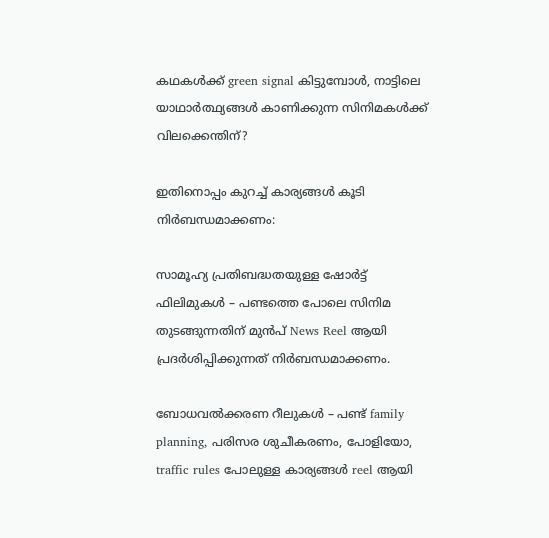കഥകൾക്ക് green signal കിട്ടുമ്പോൾ, നാട്ടിലെ യാഥാർത്ഥ്യങ്ങൾ കാണിക്കുന്ന സിനിമകൾക്ക് വിലക്കെന്തിന്?

ഇതിനൊപ്പം കുറച്ച് കാര്യങ്ങൾ കൂടി നിർബന്ധമാക്കണം:

സാമൂഹ്യ പ്രതിബദ്ധതയുള്ള ഷോർട്ട് ഫിലിമുകൾ – പണ്ടത്തെ പോലെ സിനിമ തുടങ്ങുന്നതിന് മുൻപ് News Reel ആയി പ്രദർശിപ്പിക്കുന്നത് നിർബന്ധമാക്കണം.

ബോധവൽക്കരണ റീലുകൾ – പണ്ട് family planning, പരിസര ശുചീകരണം, പോളിയോ, traffic rules പോലുള്ള കാര്യങ്ങൾ reel ആയി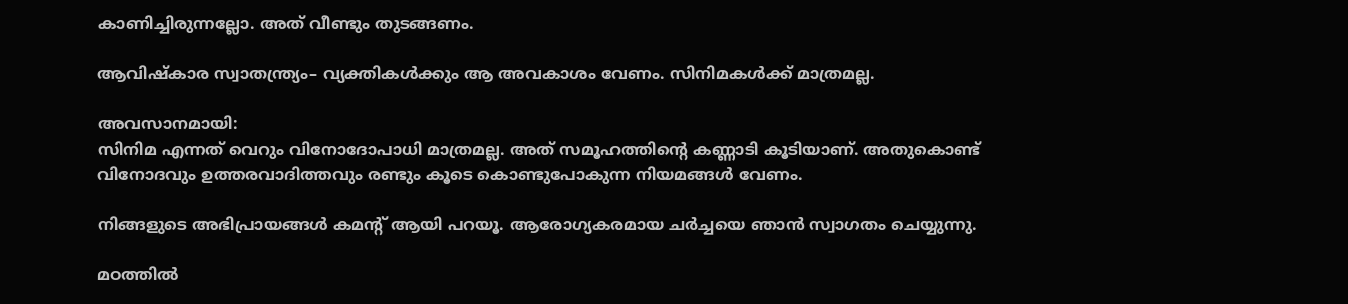കാണിച്ചിരുന്നല്ലോ. അത് വീണ്ടും തുടങ്ങണം.

ആവിഷ്കാര സ്വാതന്ത്ര്യം– വ്യക്തികൾക്കും ആ അവകാശം വേണം. സിനിമകൾക്ക് മാത്രമല്ല.

അവസാനമായി:
സിനിമ എന്നത് വെറും വിനോദോപാധി മാത്രമല്ല. അത് സമൂഹത്തിന്റെ കണ്ണാടി കൂടിയാണ്. അതുകൊണ്ട് വിനോദവും ഉത്തരവാദിത്തവും രണ്ടും കൂടെ കൊണ്ടുപോകുന്ന നിയമങ്ങൾ വേണം.

നിങ്ങളുടെ അഭിപ്രായങ്ങൾ കമന്റ് ആയി പറയൂ. ആരോഗ്യകരമായ ചർച്ചയെ ഞാൻ സ്വാഗതം ചെയ്യുന്നു.

മഠത്തിൽ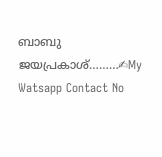ബാബു ജയപ്രകാശ്………✍My Watsapp Contact No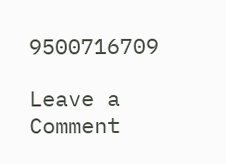9500716709

Leave a Comment